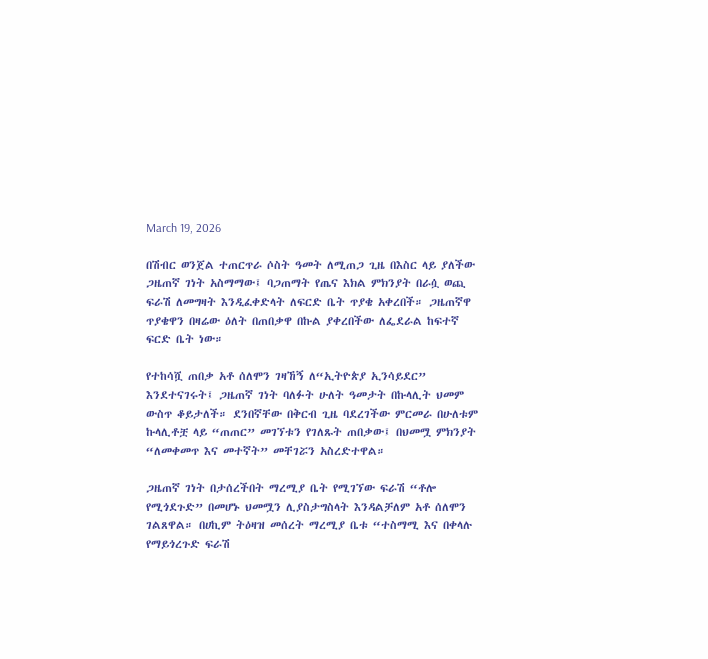March 19, 2026

በሽብር ወንጀል ተጠርጥራ ሶስት ዓመት ለሚጠጋ ጊዜ በእስር ላይ ያለችው ጋዜጠኛ ገነት አስማማው፤ ባጋጠማት የጤና እክል ምክንያት በራሷ ወጪ ፍራሽ ለመግዛት እንዲፈቀድላት ለፍርድ ቤት ጥያቄ አቀረበች። ጋዜጠኛዋ ጥያቄዋን በዛሬው ዕለት በጠበቃዋ በኩል ያቀረበችው ለፌደራል ከፍተኛ ፍርድ ቤት ነው።

የተከሳሿ ጠበቃ አቶ ሰለሞን ገዛኸኝ ለ“ኢትዮጵያ ኢንሳይደር” እንደተናገሩት፤ ጋዜጠኛ ገነት ባለፉት ሁለት ዓመታት በኩላሊት ህመም ውስጥ ቆይታለች። ደንበኛቸው በቅርብ ጊዜ ባደረገችው ምርመራ በሁለቱም ኩላሊቶቿ ላይ “ጠጠር” መገኘቱን የገለጹት ጠበቃው፤ በህመሟ ምክንያት “ለመቀመጥ እና መተኛት” መቸገሯን አስረድተዋል።

ጋዜጠኛ ገነት በታሰረችበት ማረሚያ ቤት የሚገኘው ፍራሽ “ቶሎ የሚጎደጉድ” በመሆኑ ህመሟን ሊያስታግስላት እንዳልቻለም አቶ ሰለሞን ገልጸዋል። በሀኪም ትዕዛዝ መሰረት ማረሚያ ቤቱ “ተስማሚ እና በቀላሉ የማይጎረጉድ ፍራሽ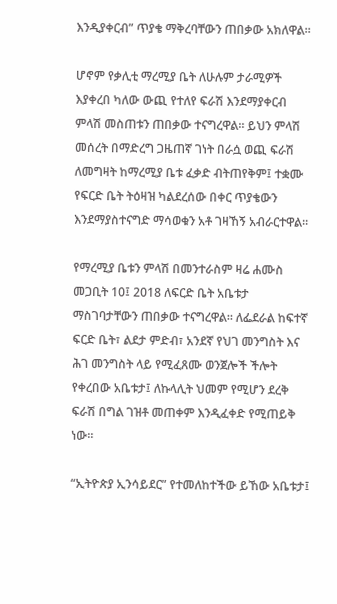እንዲያቀርብ” ጥያቄ ማቅረባቸውን ጠበቃው አክለዋል።

ሆኖም የቃሊቲ ማረሚያ ቤት ለሁሉም ታራሚዎች እያቀረበ ካለው ውጪ የተለየ ፍራሽ እንደማያቀርብ ምላሽ መስጠቱን ጠበቃው ተናግረዋል። ይህን ምላሽ መሰረት በማድረግ ጋዜጠኛ ገነት በራሷ ወጪ ፍራሽ ለመግዛት ከማረሚያ ቤቱ ፈቃድ ብትጠየቅም፤ ተቋሙ የፍርድ ቤት ትዕዛዝ ካልደረሰው በቀር ጥያቄውን እንደማያስተናግድ ማሳወቁን አቶ ገዛኸኝ አብራርተዋል።

የማረሚያ ቤቱን ምላሽ በመንተራስም ዛሬ ሐሙስ መጋቢት 10፤ 2018 ለፍርድ ቤት አቤቱታ ማስገባታቸውን ጠበቃው ተናግረዋል። ለፌደራል ከፍተኛ ፍርድ ቤት፣ ልደታ ምድብ፣ አንደኛ የህገ መንግስት እና ሕገ መንግስት ላይ የሚፈጸሙ ወንጀሎች ችሎት የቀረበው አቤቱታ፤ ለኩላሊት ህመም የሚሆን ደረቅ ፍራሽ በግል ገዝቶ መጠቀም እንዲፈቀድ የሚጠይቅ ነው።

“ኢትዮጵያ ኢንሳይደር” የተመለከተችው ይኸው አቤቱታ፤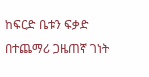ከፍርድ ቤቱን ፍቃድ በተጨማሪ ጋዜጠኛ ገነት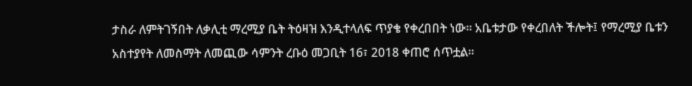ታስራ ለምትገኝበት ለቃሊቲ ማረሚያ ቤት ትዕዛዝ እንዲተላለፍ ጥያቄ የቀረበበት ነው። አቤቱታው የቀረበለት ችሎት፤ የማረሚያ ቤቱን አስተያየት ለመስማት ለመጪው ሳምንት ረቡዕ መጋቢት 16፣ 2018 ቀጠሮ ሰጥቷል።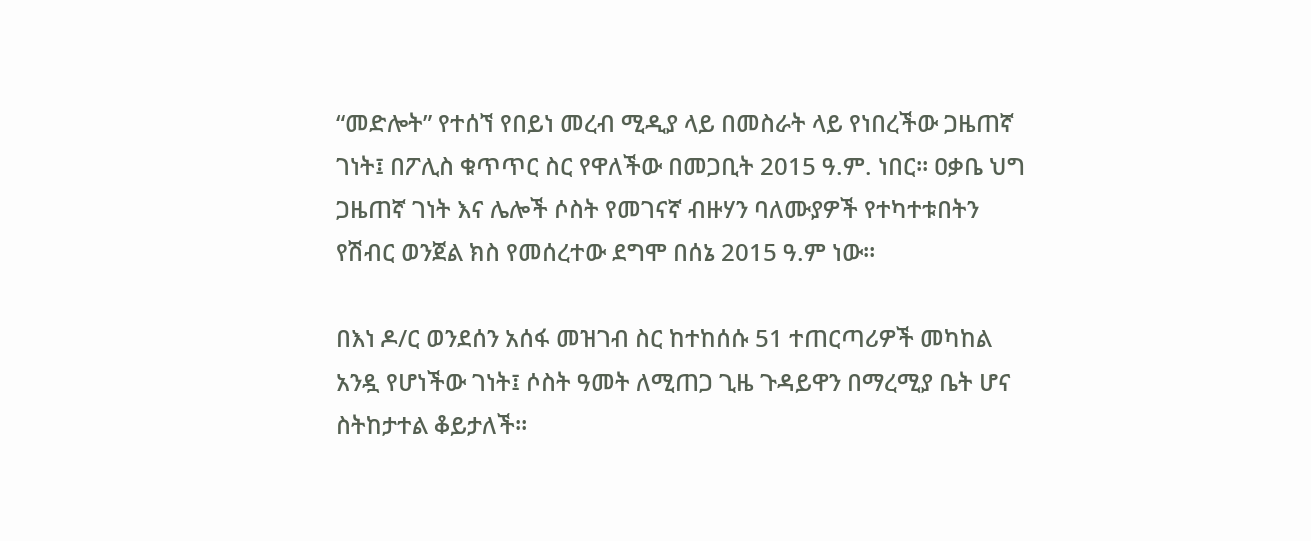“መድሎት” የተሰኘ የበይነ መረብ ሚዲያ ላይ በመስራት ላይ የነበረችው ጋዜጠኛ ገነት፤ በፖሊስ ቁጥጥር ስር የዋለችው በመጋቢት 2015 ዓ.ም. ነበር። ዐቃቤ ህግ ጋዜጠኛ ገነት እና ሌሎች ሶስት የመገናኛ ብዙሃን ባለሙያዎች የተካተቱበትን የሽብር ወንጀል ክስ የመሰረተው ደግሞ በሰኔ 2015 ዓ.ም ነው።

በእነ ዶ/ር ወንደሰን አሰፋ መዝገብ ስር ከተከሰሱ 51 ተጠርጣሪዎች መካከል አንዷ የሆነችው ገነት፤ ሶስት ዓመት ለሚጠጋ ጊዜ ጉዳይዋን በማረሚያ ቤት ሆና ስትከታተል ቆይታለች።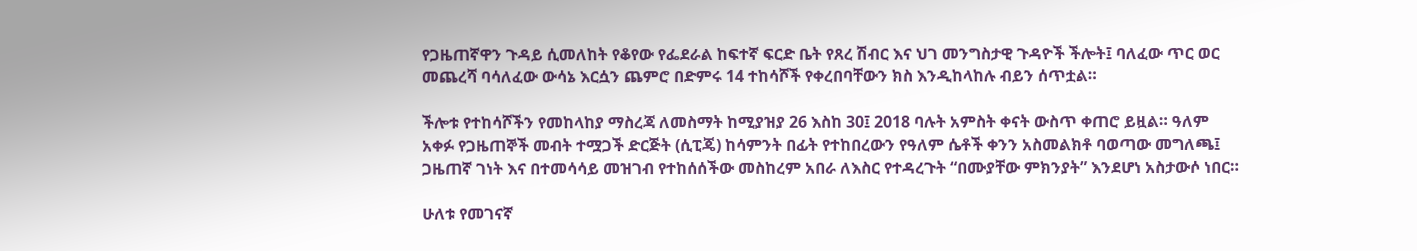የጋዜጠኛዋን ጉዳይ ሲመለከት የቆየው የፌደራል ከፍተኛ ፍርድ ቤት የጸረ ሽብር እና ህገ መንግስታዊ ጉዳዮች ችሎት፤ ባለፈው ጥር ወር መጨረሻ ባሳለፈው ውሳኔ እርሷን ጨምሮ በድምሩ 14 ተከሳሾች የቀረበባቸውን ክስ እንዲከላከሉ ብይን ሰጥቷል።

ችሎቱ የተከሳሾችን የመከላከያ ማስረጃ ለመስማት ከሚያዝያ 26 እስከ 30፤ 2018 ባሉት አምስት ቀናት ውስጥ ቀጠሮ ይዟል። ዓለም አቀፉ የጋዜጠኞች መብት ተሟጋች ድርጅት (ሲፒጄ) ከሳምንት በፊት የተከበረውን የዓለም ሴቶች ቀንን አስመልክቶ ባወጣው መግለጫ፤ ጋዜጠኛ ገነት እና በተመሳሳይ መዝገብ የተከሰሰችው መስከረም አበራ ለእስር የተዳረጉት “በሙያቸው ምክንያት” እንደሆነ አስታውሶ ነበር።

ሁለቱ የመገናኛ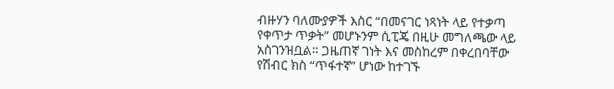ብዙሃን ባለሙያዎች እስር “በመናገር ነጻነት ላይ የተቃጣ የቀጥታ ጥቃት” መሆኑንም ሲፒጄ በዚሁ መግለጫው ላይ አስገንዝቧል። ጋዜጠኛ ገነት እና መስከረም በቀረበባቸው የሽብር ክስ “ጥፋተኛ” ሆነው ከተገኙ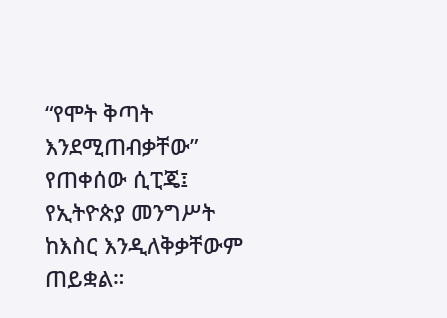“የሞት ቅጣት እንደሚጠብቃቸው” የጠቀሰው ሲፒጄ፤ የኢትዮጵያ መንግሥት ከእስር እንዲለቅቃቸውም ጠይቋል።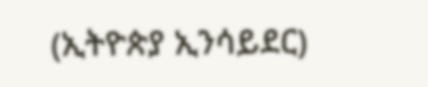(ኢትዮጵያ ኢንሳይደር)